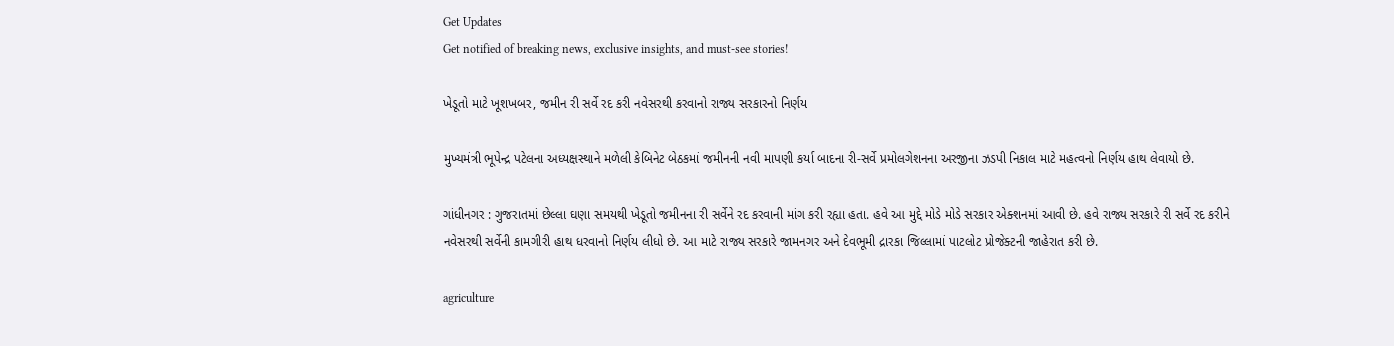Get Updates
Get notified of breaking news, exclusive insights, and must-see stories!

ખેડૂતો માટે ખૂશખબર, જમીન રી સર્વે રદ કરી નવેસરથી કરવાનો રાજ્ય સરકારનો નિર્ણય

મુખ્યમંત્રી ભૂપેન્દ્ર પટેલના અધ્યક્ષસ્થાને મળેલી કેબિનેટ બેઠકમાં જમીનની નવી માપણી કર્યા બાદના રી-સર્વે પ્રમોલગેશનના અરજીના ઝડપી નિકાલ માટે મહત્વનો નિર્ણય હાથ લેવાયો છે.

ગાંધીનગર : ગુજરાતમાં છેલ્લા ઘણા સમયથી ખેડૂતો જમીનના રી સર્વેને રદ કરવાની માંગ કરી રહ્યા હતા. હવે આ મુદ્દે મોડે મોડે સરકાર એક્શનમાં આવી છે. હવે રાજ્ય સરકારે રી સર્વે રદ કરીને નવેસરથી સર્વેની કામગીરી હાથ ધરવાનો નિર્ણય લીધો છે. આ માટે રાજ્ય સરકારે જામનગર અને દેવભૂમી દ્રારકા જિલ્લામાં પાટલોટ પ્રોજેક્ટની જાહેરાત કરી છે.

agriculture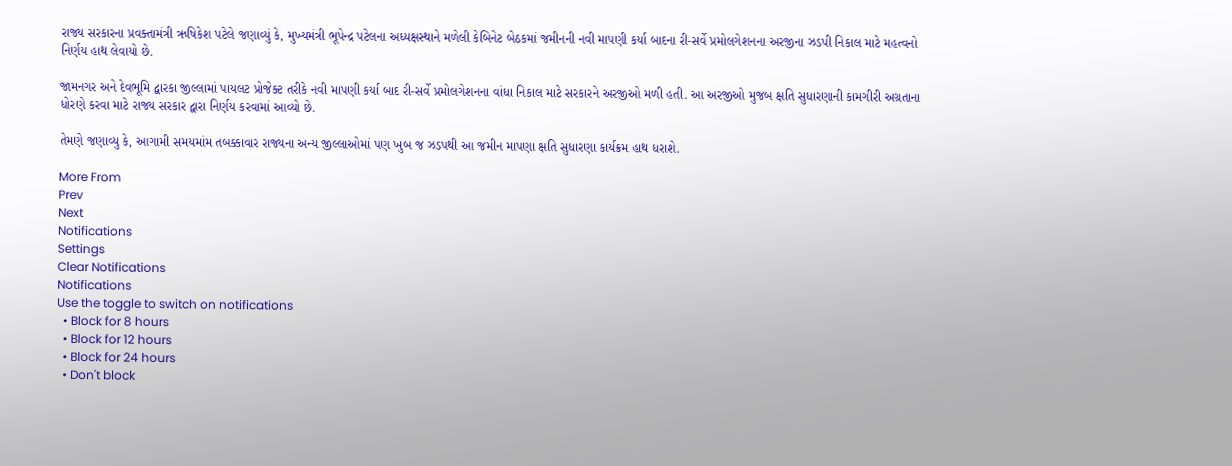રાજ્ય સરકારના પ્રવક્તામંત્રી ઋષિકેશ પટેલે જણાવ્યું કે, મુખ્યમંત્રી ભૂપેન્દ્ર પટેલના અધ્યક્ષસ્થાને મળેલી કેબિનેટ બેઠકમાં જમીનની નવી માપણી કર્યા બાદના રી-સર્વે પ્રમોલગેશનના અરજીના ઝડપી નિકાલ માટે મહત્વનો નિર્ણય હાથ લેવાયો છે.

જામનગર અને દેવભૂમિ દ્વારકા જીલ્લામાં પાયલટ પ્રોજેક્ટ તરીકે નવી માપણી કર્યા બાદ રી-સર્વે પ્રમોલગેશનના વાંધા નિકાલ માટે સરકારને અરજીઓ મળી હતી. આ અરજીઓ મુજબ ક્ષતિ સુધારણાની કામગીરી અગ્રતાના ધોરણે કરવા માટે રાજ્ય સરકાર દ્વારા નિર્ણય કરવામાં આવ્યો છે.

તેમણે જણાવ્યુ કે, આગામી સમયમાંમ તબક્કાવાર રાજ્યના અન્ય જીલ્લાઓમાં પણ ખુબ જ ઝડપથી આ જમીન માપણા ક્ષતિ સુધારણા કાર્યક્રમ હાથ ધરાશે.

More From
Prev
Next
Notifications
Settings
Clear Notifications
Notifications
Use the toggle to switch on notifications
  • Block for 8 hours
  • Block for 12 hours
  • Block for 24 hours
  • Don't block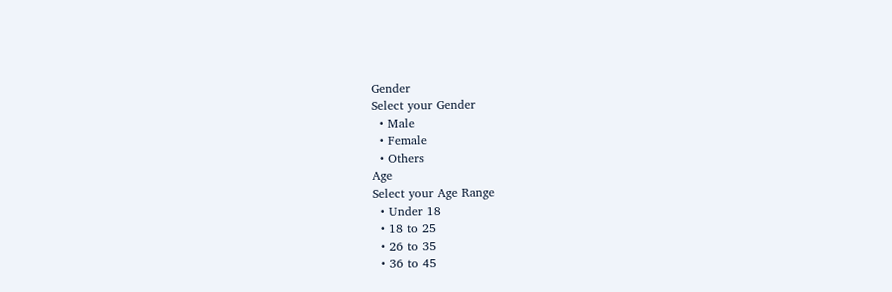Gender
Select your Gender
  • Male
  • Female
  • Others
Age
Select your Age Range
  • Under 18
  • 18 to 25
  • 26 to 35
  • 36 to 45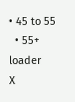• 45 to 55
  • 55+
loader
X